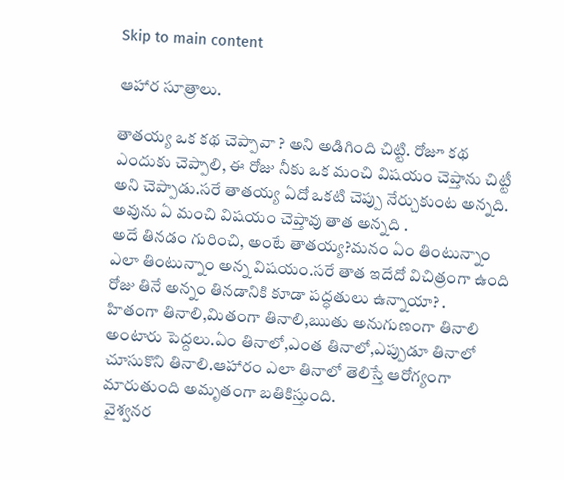Skip to main content

ఆహార సూత్రాలు.

తాతయ్య ఒక కథ చెప్పావా ? అని అడిగింది చిట్టి. రోజూ కథ ఎందుకు చెప్పాలి, ఈ రోజు నీకు ఒక మంచి విషయం చెప్తాను చిట్టీ అని చెప్పాడు.సరే తాతయ్య ఏదో ఒకటి చెప్పు నేర్చుకుంట అన్నది. అవును ఏ మంచి విషయం చెప్తావు తాత అన్నది .
అదే తినడం గురించి, అంటే తాతయ్య?మనం ఏం తింటున్నాం ఎలా తింటున్నాం అన్న విషయం.సరే తాత ఇదేదో విచిత్రంగా ఉంది రోజు తినే అన్నం తినడానికి కూడా పద్ధతులు ఉన్నాయా? .
హితంగా తినాలి,మితంగా తినాలి,ఋతు అనుగుణంగా తినాలి అంటారు పెద్దలు.ఏం తినాలో,ఎంత తినాలో,ఎప్పుడూ తినాలో చూసుకొని తినాలి.ఆహారం ఎలా తినాలో తెలిస్తే ఆరోగ్యంగా మారుతుంది అమృతంగా బతికిస్తుంది.
 వైశ్వనర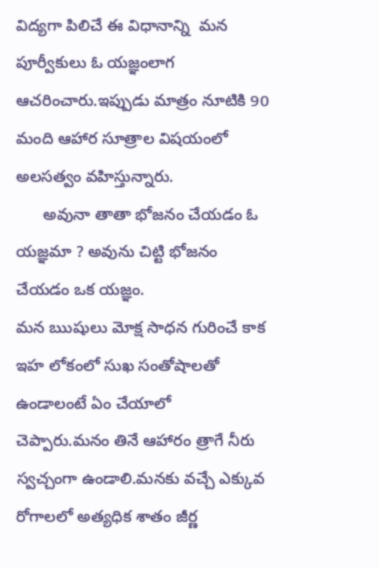విద్యగా పిలిచే ఈ విధానాన్ని  మన పూర్వీకులు ఓ యజ్ఞంలాగ ఆచరించారు.ఇప్పుడు మాత్రం నూటికి 90 మంది ఆహార సూత్రాల విషయంలో అలసత్వం వహిస్తున్నారు.
      అవునా తాతా భోజనం చేయడం ఓ యజ్ఞమా ? అవును చిట్టి భోజనం చేయడం ఒక యజ్ఞం.
మన ఋషులు మోక్ష సాధన గురించే కాక ఇహ లోకంలో సుఖ సంతోషాలతో ఉండాలంటే ఏం చేయాలో చెప్పారు.మనం తినే ఆహారం త్రాగే నీరు స్వచ్చంగా ఉండాలి.మనకు వచ్చే ఎక్కువ రోగాలలో అత్యధిక శాతం జీర్ణ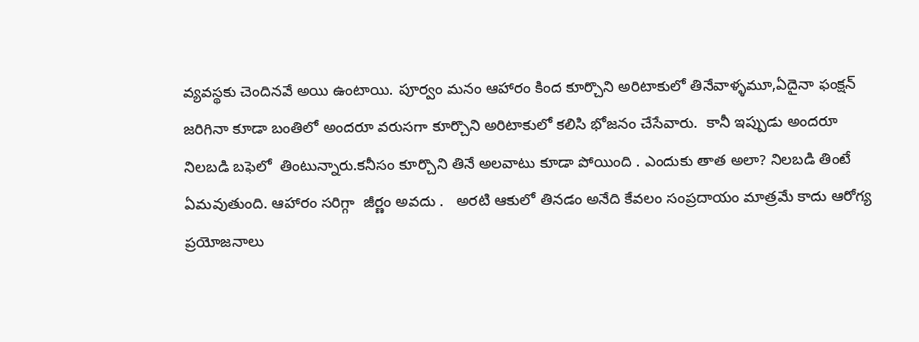వ్యవస్థకు చెందినవే అయి ఉంటాయి. పూర్వం మనం ఆహారం కింద కూర్చొని అరిటాకులో తినేవాళ్ళమూ,ఏదైనా ఫంక్షన్ జరిగినా కూడా బంతిలో అందరూ వరుసగా కూర్చొని అరిటాకులో కలిసి భోజనం చేసేవారు.  కానీ ఇప్పుడు అందరూ నిలబడి బఫెలో  తింటున్నారు.కనీసం కూర్చొని తినే అలవాటు కూడా పోయింది . ఎందుకు తాత అలా? నిలబడి తింటే ఏమవుతుంది. ఆహారం సరిగ్గా  జీర్ణం అవదు .   అరటి ఆకులో తినడం అనేది కేవలం సంప్రదాయం మాత్రమే కాదు ఆరోగ్య ప్రయోజనాలు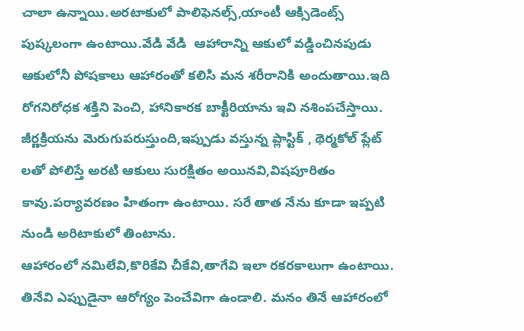చాలా ఉన్నాయి.అరటాకులో పాలిఫెనల్స్,యాంటీ ఆక్సిడెంట్స్ పుష్కలంగా ఉంటాయి.వేడి వేడి  ఆహారాన్ని ఆకులో వడ్డించినపుడు ఆకులోనీ పోషకాలు ఆహారంతో కలిసి మన శరీరానికి అందుతాయి.ఇది రోగనిరోధక శక్తిని పెంచి, హానికారక బాక్టీరియాను ఇవి నశింపచేస్తాయి. జీర్ణక్రియను మెరుగుపరుస్తుంది,ఇప్పుడు వస్తున్న ప్లాస్టిక్ , థెర్మకోల్ ప్లేట్ లతో పోలిస్తే అరటి ఆకులు సురక్షితం అయినవి,విషపూరితం కావు.పర్యావరణం హితంగా ఉంటాయి. సరే తాత నేను కూడా ఇప్పటి నుండి అరిటాకులో తింటాను.
ఆహారంలో నమిలేవి,కొరికేవి చీకేవి,తాగేవి ఇలా రకరకాలుగా ఉంటాయి. తినేవి ఎప్పుడైనా ఆరోగ్యం పెంచేవిగా ఉండాలి. మనం తినే ఆహారంలో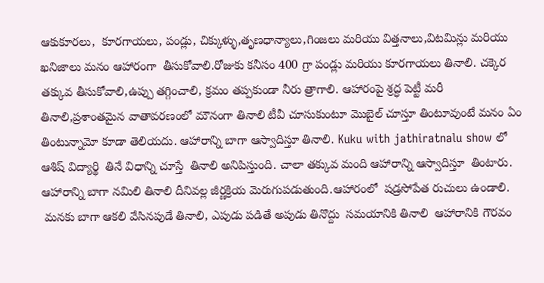ఆకుకూరలు,  కూరగాయలు, పండ్లు, చిక్కుళ్ళు,తృణధాన్యాలు,గింజలు మరియు విత్తనాలు,విటమిన్లు మరియు ఖనిజాలు మనం ఆహారంగా  తీసుకోవాలి.రోజుకు కనీసం 400 గ్రా పండ్లు మరియు కూరగాయలు తినాలి. చక్కెర తక్కువ తీసుకోవాలి,ఉప్పు తగ్గించాలి, క్రమం తప్పకుండా నీరు త్రాగాలి. ఆహారంపై శ్రద్ధ పెట్టీ మరీ తినాలి,ప్రశాంతమైన వాతావరణంలో మౌనంగా తినాలి టీవీ చూసుకుంటూ మొబైల్ చూస్తూ తింటూవుంటే మనం ఏం తింటున్నామో కూడా తెలియదు. ఆహారాన్ని బాగా ఆస్వాదిస్తూ తినాలి. Kuku with jathiratnalu show లో  ఆశిష్ విద్యార్థి  తినే విధాన్ని చూస్తే  తినాలి అనిపిస్తుంది. చాలా తక్కువ మంది ఆహారాన్ని ఆస్వాదిస్తూ  తింటారు.   ఆహారాన్ని బాగా నమిలి తినాలి దీనివల్ల జీర్ణక్రియ మెరుగుపడుతుంది.ఆహారంలో  షడ్రసోపేత రుచులు ఉండాలి.
 మనకు బాగా ఆకలి వేసినపుడే తినాలి, ఎపుడు పడితే అపుడు తినొద్దు  సమయానికి తినాలి  ఆహారానికి గౌరవం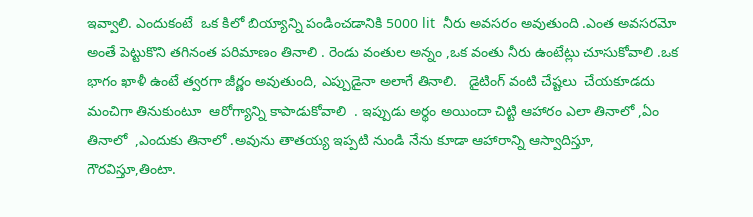ఇవ్వాలి. ఎందుకంటే  ఒక కిలో బియ్యాన్ని పండించడానికి 5000 lit  నీరు అవసరం అవుతుంది .ఎంత అవసరమో అంతే పెట్టుకొని తగినంత పరిమాణం తినాలి . రెండు వంతుల అన్నం ,ఒక వంతు నీరు ఉంటేట్లు చూసుకోవాలి .ఒక భాగం ఖాళీ ఉంటే త్వరగా జీర్ణం అవుతుంది, ఎప్పుడైనా అలాగే తినాలి.   డైటింగ్ వంటి చేష్టలు  చేయకూడదు మంచిగా తినుకుంటూ  ఆరోగ్యాన్ని కాపాడుకోవాలి  . ఇప్పుడు అర్థం అయిందా చిట్టి ఆహారం ఎలా తినాలో ,ఏం తినాలో  ,ఎందుకు తినాలో .అవును తాతయ్య ఇప్పటి నుండి నేను కూడా ఆహారాన్ని ఆస్వాదిస్తూ, గౌరవిస్తూ,తింటా.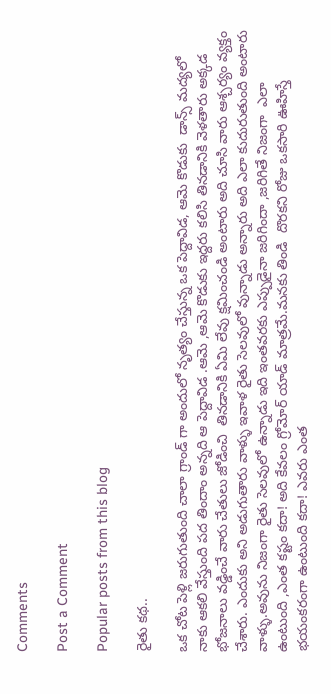Comments

Post a Comment

Popular posts from this blog

రైతు కథ..

ఒక చోట పెళ్లి జరుగుతుంది చాలా గ్రాండ్ గా అందులో నృత్యం చేస్తున్న ఒక పెద్దావిడ, ఆమె కొడుకు  డాన్స్ మద్యలో నాకు ఆకలి వేస్తుంది పద తిందాం అన్నది ఆ పెద్దావిడ .ఆమె ,ఆమె కొడుకు ఇద్దరు కలిసి తినడానికి వెళతారు అక్కడ భోజనాలు వడ్డించే వారు చేతులు జోడించి  తినడానికి ఏమి లేవు క్షమించండి అంటారు అది చూసి వారు ఆశ్చర్యం వ్యక్తం చేశారు. ఎందుకు అని అడుగుతారు వాళ్ళు ఇవాళ రైతు సెలవులో వున్నాడు అన్నారు అది ఎలా కుదురుతుంది అంటారు వాళ్ళు.అవును నిజంగా రైతు సెలవులో ఉన్నాడు ఇది ఇంతవరకు ఎప్పుడైనా జరిగిందా ,జరిగితే నిజంగా  ఎలా ఉంటుంది ,ఎంత కష్టం కదా! అది కేవలం గ్రోమోర్ యాడ్ మాత్రమే.మనకు తిండి  దొరకని రోజు ఒకసారి ఊహిస్తే భయంకరంగా ఉంటుంది కదా! ఎవరు ఎంత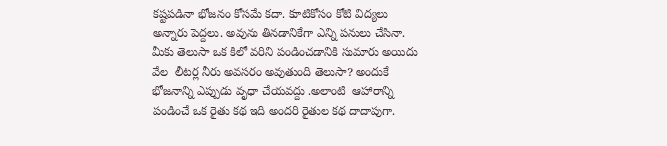కష్టపడినా భోజనం కోసమే కదా. కూటికోసం కోటి విద్యలు అన్నారు పెద్దలు. అవును తినడానికేగా ఎన్ని పనులు చేసినా. మీకు తెలుసా ఒక కిలో వరిని పండించడానికి సుమారు అయిదు వేల  లీటర్ల నీరు అవసరం అవుతుంది తెలుసా? అందుకే భోజనాన్ని ఎప్పుడు వృధా చేయవద్దు .అలాంటి  ఆహారాన్ని పండించే ఒక రైతు కథ ఇది అందరి రైతుల కథ దాదాపుగా.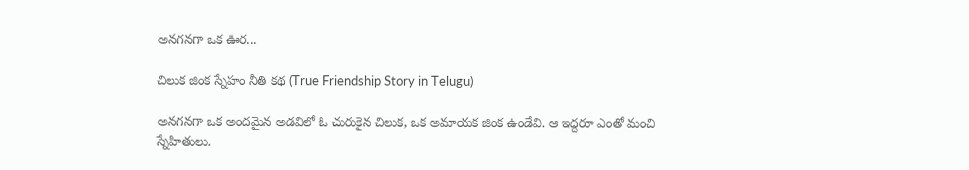అనగనగా ఒక ఊర...

చిలుక జింక స్నేహం నీతి కథ (True Friendship Story in Telugu)

అనగనగా ఒక అందమైన అడవిలో ఓ చురుకైన చిలుక, ఒక అమాయక జింక ఉండేవి. ఆ ఇద్దరూ ఎంతో మంచి స్నేహితులు.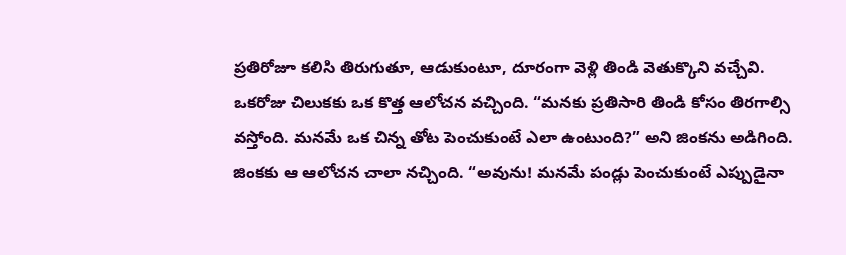ప్రతిరోజూ కలిసి తిరుగుతూ, ఆడుకుంటూ, దూరంగా వెళ్లి తిండి వెతుక్కొని వచ్చేవి. ఒకరోజు చిలుకకు ఒక కొత్త ఆలోచన వచ్చింది. “మనకు ప్రతిసారి తిండి కోసం తిరగాల్సి వస్తోంది. మనమే ఒక చిన్న తోట పెంచుకుంటే ఎలా ఉంటుంది?” అని జింకను అడిగింది. జింకకు ఆ ఆలోచన చాలా నచ్చింది. “అవును! మనమే పండ్లు పెంచుకుంటే ఎప్పుడైనా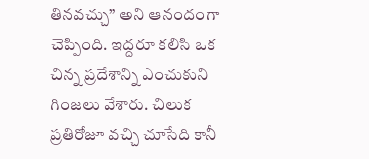తినవచ్చు” అని ఆనందంగా చెప్పింది. ఇద్దరూ కలిసి ఒక చిన్న ప్రదేశాన్ని ఎంచుకుని గింజలు వేశారు. చిలుక ప్రతిరోజూ వచ్చి చూసేది కానీ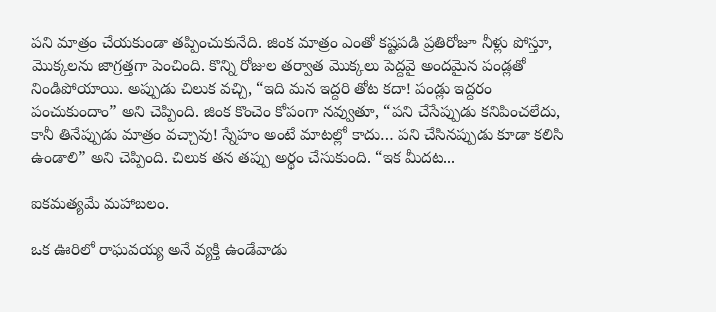పని మాత్రం చేయకుండా తప్పించుకునేది. జింక మాత్రం ఎంతో కష్టపడి ప్రతిరోజూ నీళ్లు పోస్తూ, మొక్కలను జాగ్రత్తగా పెంచింది. కొన్ని రోజుల తర్వాత మొక్కలు పెద్దవై అందమైన పండ్లతో నిండిపోయాయి. అప్పుడు చిలుక వచ్చి, “ఇది మన ఇద్దరి తోట కదా! పండ్లు ఇద్దరం పంచుకుందాం” అని చెప్పింది. జింక కొంచెం కోపంగా నవ్వుతూ, “పని చేసేప్పుడు కనిపించలేదు, కానీ తినేప్పుడు మాత్రం వచ్చావు! స్నేహం అంటే మాటల్లో కాదు… పని చేసినప్పుడు కూడా కలిసి ఉండాలి” అని చెప్పింది. చిలుక తన తప్పు అర్థం చేసుకుంది. “ఇక మీదట...

ఐకమత్యమే మహాబలం.

ఒక ఊరిలో రాఘవయ్య అనే వ్యక్తి ఉండేవాడు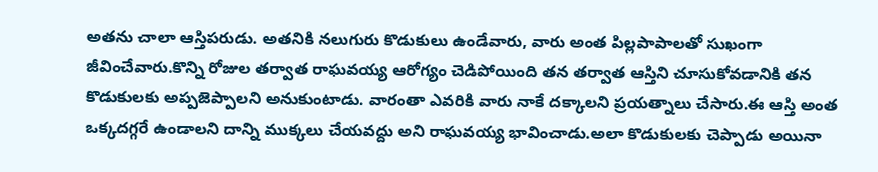అతను చాలా ఆస్తిపరుడు. అతనికి నలుగురు కొడుకులు ఉండేవారు, వారు అంత పిల్లపాపాలతో సుఖంగా జీవించేవారు.కొన్ని రోజుల తర్వాత రాఘవయ్య ఆరోగ్యం చెడిపోయింది తన తర్వాత ఆస్తిని చూసుకోవడానికి తన కొడుకులకు అప్పజెప్పాలని అనుకుంటాడు. వారంతా ఎవరికి వారు నాకే దక్కాలని ప్రయత్నాలు చేసారు.ఈ ఆస్తి అంత ఒక్కదగ్గరే ఉండాలని దాన్ని ముక్కలు చేయవద్దు అని రాఘవయ్య భావించాడు.అలా కొడుకులకు చెప్పాడు అయినా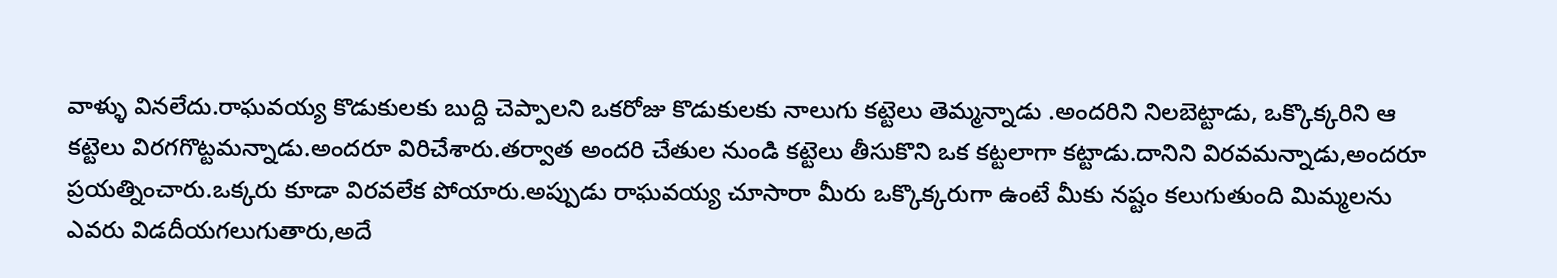వాళ్ళు వినలేదు.రాఘవయ్య కొడుకులకు బుద్ది చెప్పాలని ఒకరోజు కొడుకులకు నాలుగు కట్టెలు తెమ్మన్నాడు .అందరిని నిలబెట్టాడు, ఒక్కొక్కరిని ఆ కట్టెలు విరగగొట్టమన్నాడు.అందరూ విరిచేశారు.తర్వాత అందరి చేతుల నుండి కట్టెలు తీసుకొని ఒక కట్టలాగా కట్టాడు.దానిని విరవమన్నాడు,అందరూ ప్రయత్నించారు.ఒక్కరు కూడా విరవలేక పోయారు.అప్పుడు రాఘవయ్య చూసారా మీరు ఒక్కొక్కరుగా ఉంటే మీకు నష్టం కలుగుతుంది మిమ్మలను ఎవరు విడదీయగలుగుతారు,అదే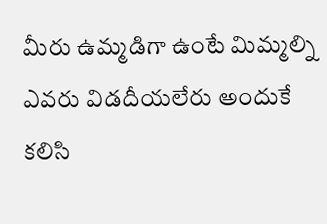మీరు ఉమ్మడిగా ఉంటే మిమ్మల్ని ఎవరు విడదీయలేరు అందుకే కలిసి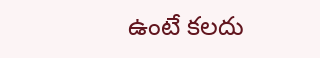ఉంటే కలదు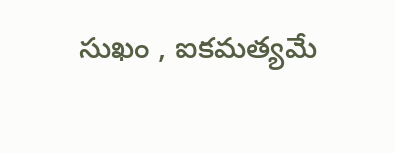సుఖం , ఐకమత్యమే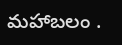మహాబలం .